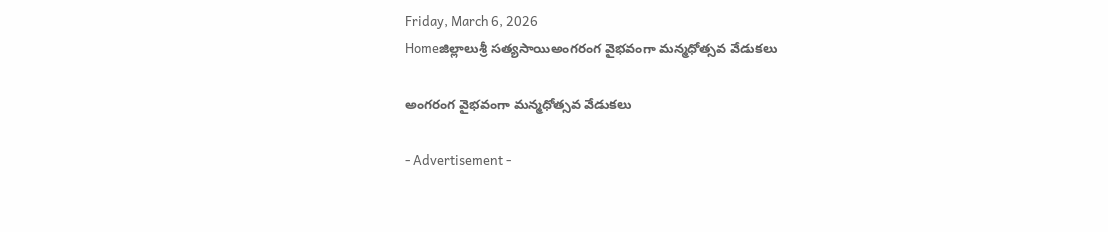Friday, March 6, 2026
Homeజిల్లాలుశ్రీ సత్యసాయిఅంగరంగ వైభవంగా మన్మధోత్సవ వేడుకలు

అంగరంగ వైభవంగా మన్మధోత్సవ వేడుకలు

- Advertisement -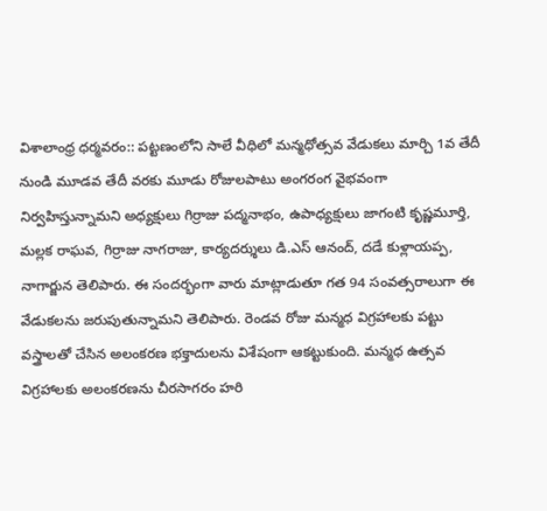విశాలాంధ్ర ధర్మవరం:: పట్టణంలోని సాలే వీధిలో మన్మధోత్సవ వేడుకలు మార్చి 1వ తేదీ నుండి మూడవ తేదీ వరకు మూడు రోజులపాటు అంగరంగ వైభవంగా నిర్వహిస్తున్నామని అధ్యక్షులు గిర్రాజు పద్మనాభం, ఉపాధ్యక్షులు జాగంటి కృష్ణమూర్తి, మల్లక రాఘవ, గిర్రాజు నాగరాజు, కార్యదర్శులు డి.ఎస్ ఆనంద్, దడే కుళ్లాయప్ప, నాగార్జున తెలిపారు. ఈ సందర్భంగా వారు మాట్లాడుతూ గత 94 సంవత్సరాలుగా ఈ వేడుకలను జరుపుతున్నామని తెలిపారు. రెండవ రోజు మన్మధ విగ్రహాలకు పట్టు వస్త్రాలతో చేసిన అలంకరణ భక్తాదులను విశేషంగా ఆకట్టుకుంది. మన్మధ ఉత్సవ విగ్రహాలకు అలంకరణను చీరసాగరం హరి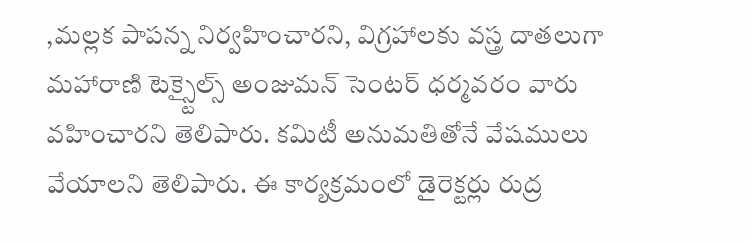,మల్లక పాపన్న నిర్వహించారని, విగ్రహాలకు వస్త్ర దాతలుగా మహారాణి టెక్స్టైల్స్ అంజుమన్ సెంటర్ ధర్మవరం వారు వహించారని తెలిపారు. కమిటీ అనుమతితోనే వేషములు వేయాలని తెలిపారు. ఈ కార్యక్రమంలో డైరెక్టర్లు రుద్ర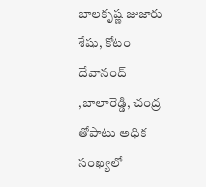బాలకృష్ణ జుజారు శేషు, కోటం దేవానంద్ ,బాలారెడ్డి, చంద్ర తోపాటు అధిక సంఖ్యలో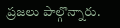ప్రజలు పాల్గొన్నారు.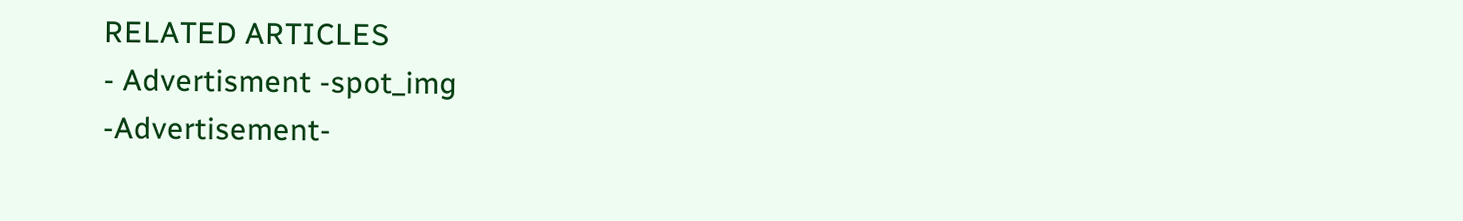RELATED ARTICLES
- Advertisment -spot_img
-Advertisement-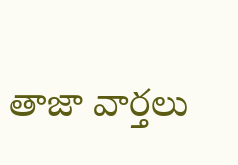తాజా వార్తలు